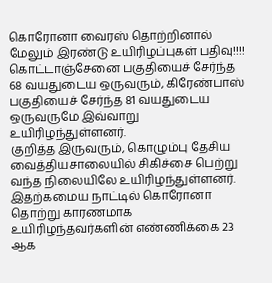கொரோனா வைரஸ் தொற்றினால் மேலும் இரண்டு உயிரிழப்புகள் பதிவு!!!!
கொட்டாஞ்சேனை பகுதியைச் சேர்ந்த 68 வயதுடைய ஒருவரும், கிரேண்பாஸ் பகுதியைச் சேர்ந்த 81 வயதுடைய ஒருவருமே இவ்வாறு உயிரிழந்துள்ளனர்.
குறித்த இருவரும், கொழும்பு தேசிய வைத்தியசாலையில் சிகிச்சை பெற்று வந்த நிலையிலே உயிரிழந்துள்ளனர்.
இதற்கமைய நாட்டில் கொரோனா தொற்று காரணமாக உயிரிழந்தவர்களின் எண்ணிக்கை 23 ஆக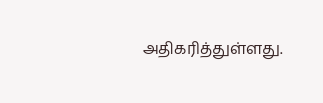அதிகரித்துள்ளது.